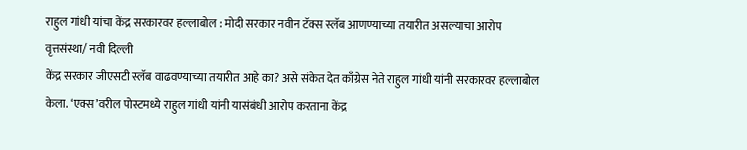राहुल गांधी यांचा केंद्र सरकारवर हल्लाबोल : मोदी सरकार नवीन टॅक्स स्लॅब आणण्याच्या तयारीत असल्याचा आरोप
वृत्तसंस्था/ नवी दिल्ली
केंद्र सरकार जीएसटी स्लॅब वाढवण्याच्या तयारीत आहे का? असे संकेत देत काँग्रेस नेते राहुल गांधी यांनी सरकारवर हल्लाबोल केला. ‘एक्स’वरील पोस्टमध्ये राहुल गांधी यांनी यासंबंधी आरोप करताना केंद्र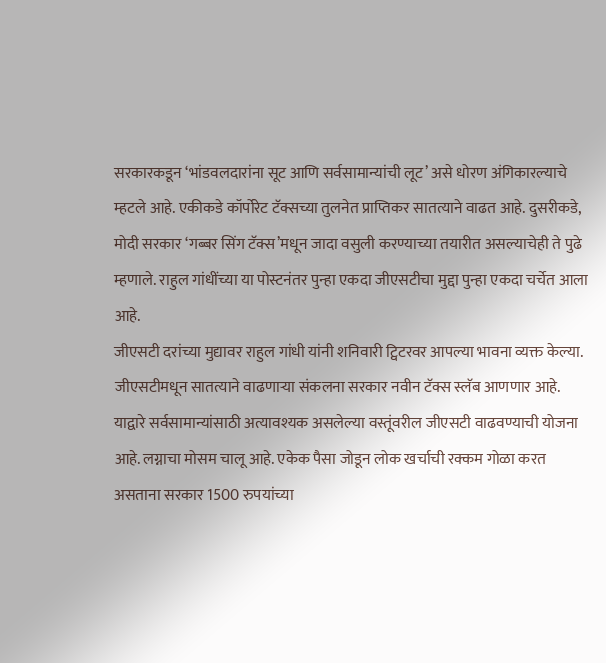सरकारकडून ‘भांडवलदारांना सूट आणि सर्वसामान्यांची लूट’ असे धोरण अंगिकारल्याचे म्हटले आहे. एकीकडे कॉर्पोरेट टॅक्सच्या तुलनेत प्राप्तिकर सातत्याने वाढत आहे. दुसरीकडे, मोदी सरकार ‘गब्बर सिंग टॅक्स’मधून जादा वसुली करण्याच्या तयारीत असल्याचेही ते पुढे म्हणाले. राहुल गांधींच्या या पोस्टनंतर पुन्हा एकदा जीएसटीचा मुद्दा पुन्हा एकदा चर्चेत आला आहे.
जीएसटी दरांच्या मुद्यावर राहुल गांधी यांनी शनिवारी ट्विटरवर आपल्या भावना व्यक्त केल्या. जीएसटीमधून सातत्याने वाढणाऱ्या संकलना सरकार नवीन टॅक्स स्लॅब आणणार आहे. याद्वारे सर्वसामान्यांसाठी अत्यावश्यक असलेल्या वस्तूंवरील जीएसटी वाढवण्याची योजना आहे. लग्नाचा मोसम चालू आहे. एकेक पैसा जोडून लोक खर्चाची रक्कम गोळा करत असताना सरकार 1500 रुपयांच्या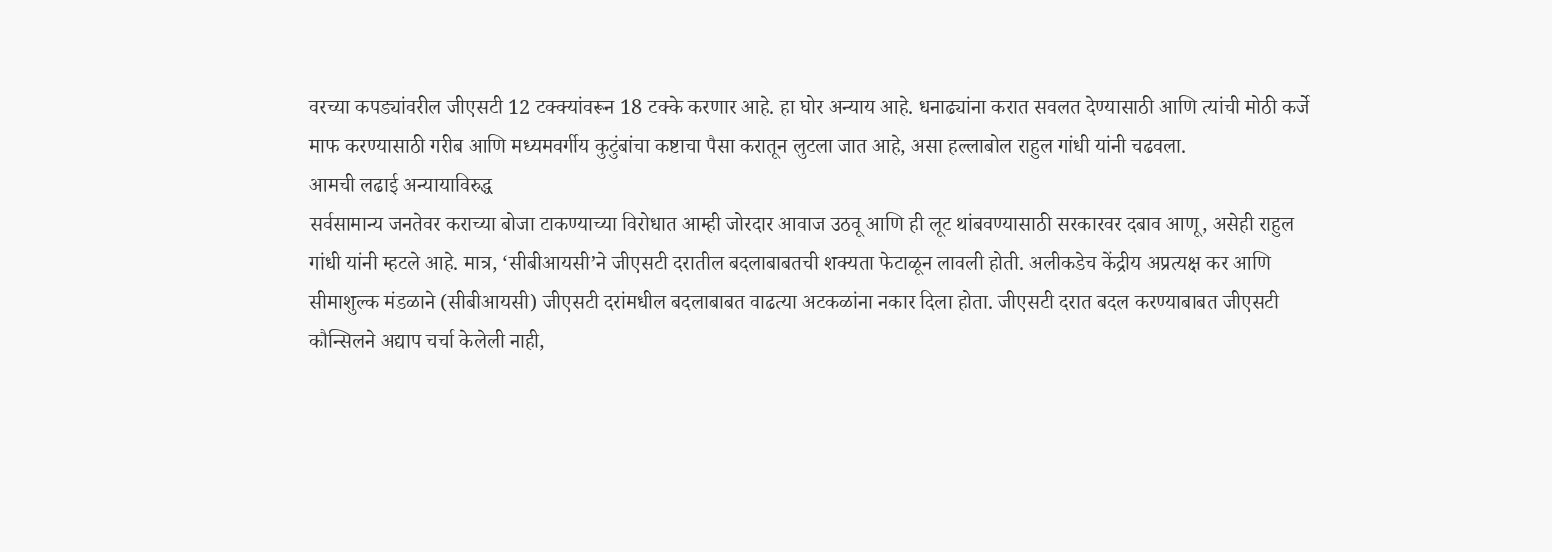वरच्या कपड्यांवरील जीएसटी 12 टक्क्यांवरून 18 टक्के करणार आहे. हा घोर अन्याय आहे. धनाढ्यांना करात सवलत देण्यासाठी आणि त्यांची मोठी कर्जे माफ करण्यासाठी गरीब आणि मध्यमवर्गीय कुटुंबांचा कष्टाचा पैसा करातून लुटला जात आहे, असा हल्लाबोल राहुल गांधी यांनी चढवला.
आमची लढाई अन्यायाविरुद्ध
सर्वसामान्य जनतेवर कराच्या बोजा टाकण्याच्या विरोधात आम्ही जोरदार आवाज उठवू आणि ही लूट थांबवण्यासाठी सरकारवर दबाव आणू, असेही राहुल गांधी यांनी म्हटले आहे. मात्र, ‘सीबीआयसी’ने जीएसटी दरातील बदलाबाबतची शक्यता फेटाळून लावली होती. अलीकडेच केंद्रीय अप्रत्यक्ष कर आणि सीमाशुल्क मंडळाने (सीबीआयसी) जीएसटी दरांमधील बदलाबाबत वाढत्या अटकळांना नकार दिला होता. जीएसटी दरात बदल करण्याबाबत जीएसटी कौन्सिलने अद्याप चर्चा केलेली नाही,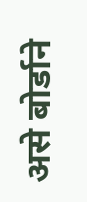असे बोर्डाने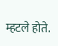म्हटले होते.